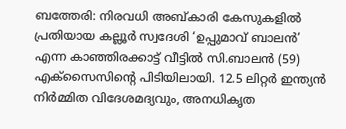ബത്തേരി: നിരവധി അബ്കാരി കേസുകളിൽ പ്രതിയായ കല്ലൂർ സ്വദേശി ‘ഉപ്പുമാവ് ബാലൻ’ എന്ന കാഞ്ഞിരക്കാട്ട് വീട്ടിൽ സി.ബാലൻ (59) എക്സൈസിന്റെ പിടിയിലായി. 12.5 ലിറ്റർ ഇന്ത്യൻ നിർമ്മിത വിദേശമദ്യവും, അനധികൃത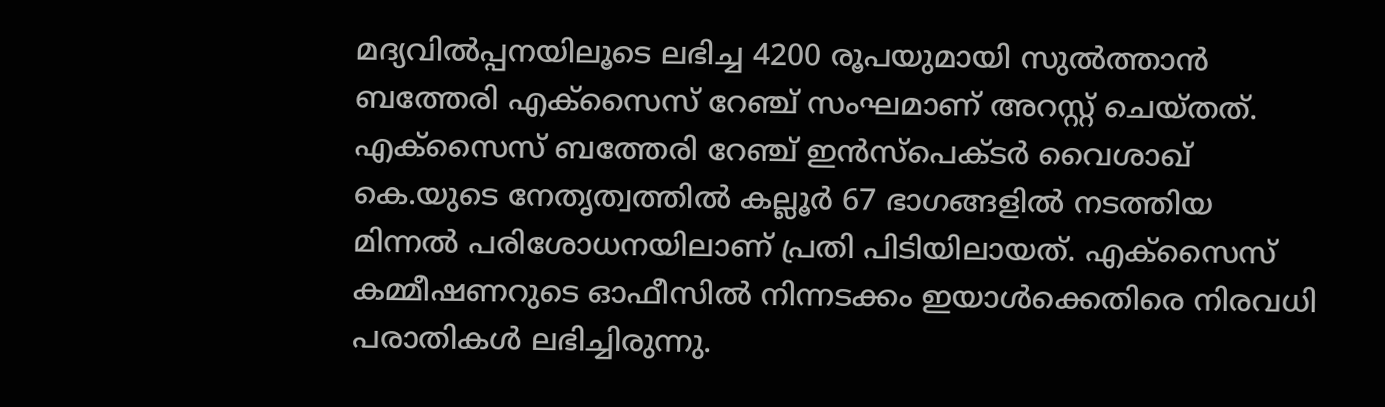മദ്യവിൽപ്പനയിലൂടെ ലഭിച്ച 4200 രൂപയുമായി സുൽത്താൻ ബത്തേരി എക്സൈസ് റേഞ്ച് സംഘമാണ് അറസ്റ്റ് ചെയ്തത്.
എക്സൈസ് ബത്തേരി റേഞ്ച് ഇൻസ്പെക്ടർ വൈശാഖ് കെ.യുടെ നേതൃത്വത്തിൽ കല്ലൂർ 67 ഭാഗങ്ങളിൽ നടത്തിയ മിന്നൽ പരിശോധനയിലാണ് പ്രതി പിടിയിലായത്. എക്സൈസ് കമ്മീഷണറുടെ ഓഫീസിൽ നിന്നടക്കം ഇയാൾക്കെതിരെ നിരവധി പരാതികൾ ലഭിച്ചിരുന്നു.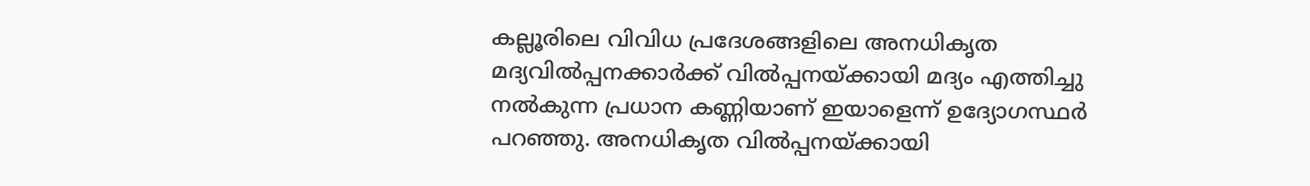കല്ലൂരിലെ വിവിധ പ്രദേശങ്ങളിലെ അനധികൃത മദ്യവിൽപ്പനക്കാർക്ക് വിൽപ്പനയ്ക്കായി മദ്യം എത്തിച്ചു നൽകുന്ന പ്രധാന കണ്ണിയാണ് ഇയാളെന്ന് ഉദ്യോഗസ്ഥർ പറഞ്ഞു. അനധികൃത വിൽപ്പനയ്ക്കായി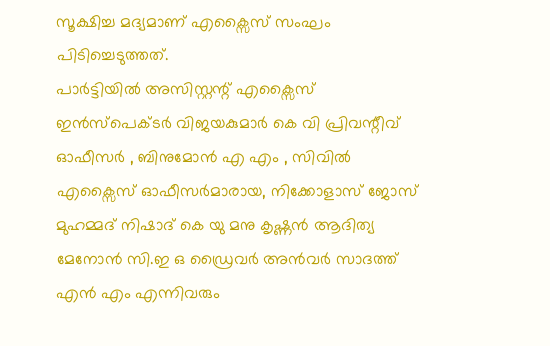സൂക്ഷിച്ച മദ്യമാണ് എക്സൈസ് സംഘം പിടിച്ചെടുത്തത്.
പാർട്ടിയിൽ അസിസ്റ്റന്റ് എക്സൈസ് ഇൻസ്പെക്ടർ വിജയകുമാർ കെ വി പ്രിവന്റീവ് ഓഫീസർ , ബിനുമോൻ എ എം , സിവിൽ എക്സൈസ് ഓഫീസർമാരായ, നിക്കോളാസ് ജോസ് മുഹമ്മദ് നിഷാദ് കെ യു മനു കൃഷ്ണൻ ആദിത്യ മേനോൻ സി.ഇ ഒ ഡ്രൈവർ അൻവർ സാദത്ത് എൻ എം എന്നിവരും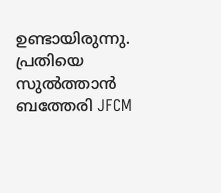ഉണ്ടായിരുന്നു. പ്രതിയെ സുൽത്താൻ ബത്തേരി JFCM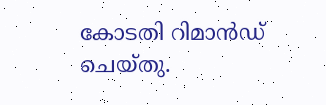കോടതി റിമാൻഡ് ചെയ്തു.